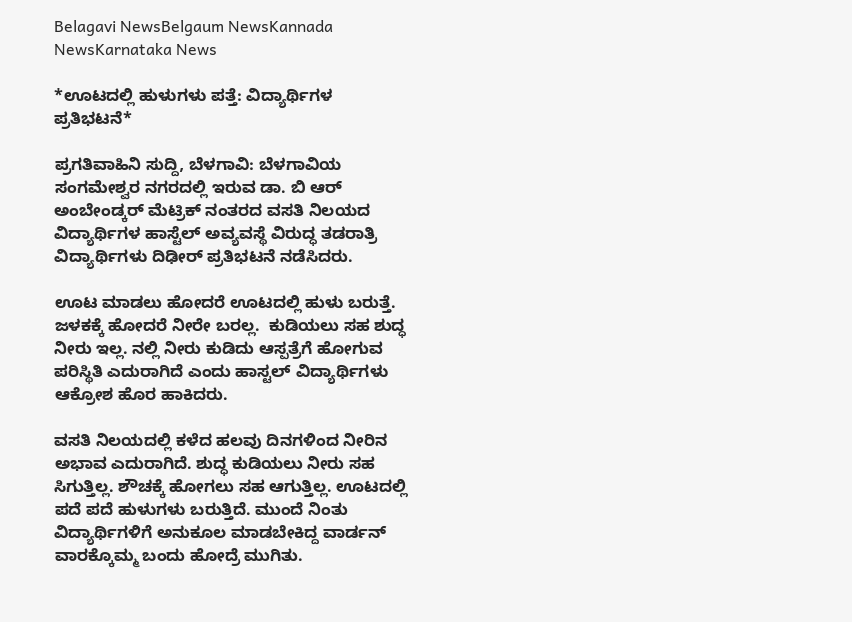Belagavi NewsBelgaum NewsKannada NewsKarnataka News

*ಊಟದಲ್ಲಿ ಹುಳುಗಳು ಪತ್ತೆ: ವಿದ್ಯಾರ್ಥಿಗಳ ಪ್ರತಿಭಟನೆ*

ಪ್ರಗತಿವಾಹಿನಿ ಸುದ್ದಿ, ಬೆಳಗಾವಿ: ಬೆಳಗಾವಿಯ ಸಂಗಮೇಶ್ವರ ನಗರದಲ್ಲಿ ಇರುವ ಡಾ. ಬಿ ಆರ್ ಅಂಬೇಂಡ್ಕರ್ ಮೆಟ್ರಿಕ್ ನಂತರದ ವಸತಿ ನಿಲಯದ ವಿದ್ಯಾರ್ಥಿಗಳ ಹಾಸ್ಟೆಲ್ ಅವ್ಯವಸ್ಥೆ ವಿರುದ್ಧ ತಡರಾತ್ರಿ ವಿದ್ಯಾರ್ಥಿಗಳು ದಿಢೀರ್ ಪ್ರತಿಭಟನೆ ನಡೆಸಿದರು.

ಊಟ ಮಾಡಲು ಹೋದರೆ ಊಟದಲ್ಲಿ ಹುಳು ಬರುತ್ತೆ. ಜಳಕಕ್ಕೆ ಹೋದರೆ ನೀರೇ ಬರಲ್ಲ.  ಕುಡಿಯಲು ಸಹ ಶುದ್ಧ ನೀರು ಇಲ್ಲ. ನಲ್ಲಿ ನೀರು ಕುಡಿದು ಆಸ್ಪತ್ರೆಗೆ ಹೋಗುವ ಪರಿಸ್ಥಿತಿ ಎದುರಾಗಿದೆ ಎಂದು ಹಾಸ್ಟಲ್ ವಿದ್ಯಾರ್ಥಿಗಳು ಆಕ್ರೋಶ ಹೊರ ಹಾಕಿದರು.

ವಸತಿ ನಿಲಯದಲ್ಲಿ ಕಳೆದ ಹಲವು ದಿನಗಳಿಂದ ನೀರಿನ ಅಭಾವ ಎದುರಾಗಿದೆ. ಶುದ್ಧ ಕುಡಿಯಲು ನೀರು ಸಹ ಸಿಗುತ್ತಿಲ್ಲ. ಶೌಚಕ್ಕೆ ಹೋಗಲು ಸಹ ಆಗುತ್ತಿಲ್ಲ‌. ಊಟದಲ್ಲಿ ಪದೆ ಪದೆ ಹುಳುಗಳು ಬರುತ್ತಿದೆ. ಮುಂದೆ ನಿಂತು ವಿದ್ಯಾರ್ಥಿಗಳಿಗೆ ಅನುಕೂಲ ಮಾಡಬೇಕಿದ್ದ ವಾರ್ಡನ್ ವಾರಕ್ಕೊಮ್ಮ ಬಂದು ಹೋದ್ರೆ ಮುಗಿತು.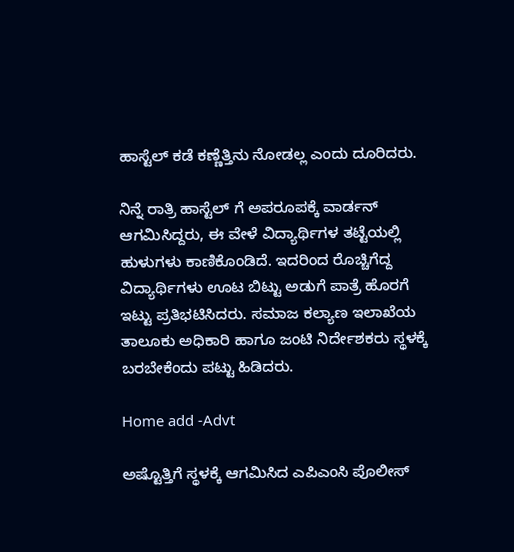ಹಾಸ್ಟೆಲ್ ಕಡೆ ಕಣ್ಣೆತ್ತಿನು ನೋಡಲ್ಲ ಎಂದು ದೂರಿದರು.

ನಿನ್ನೆ ರಾತ್ರಿ ಹಾಸ್ಟೆಲ್ ಗೆ ಅಪರೂಪಕ್ಕೆ ವಾರ್ಡನ್ ಆಗಮಿಸಿದ್ದರು, ಈ ವೇಳೆ ವಿದ್ಯಾರ್ಥಿಗಳ ತಟ್ಟೆಯಲ್ಲಿ ಹುಳುಗಳು ಕಾಣಿಕೊಂಡಿದೆ. ಇದರಿಂದ ರೊಚ್ಚಿಗೆದ್ದ ವಿದ್ಯಾರ್ಥಿಗಳು ಊಟ ಬಿಟ್ಟು ಅಡುಗೆ ಪಾತ್ರೆ ಹೊರಗೆ ಇಟ್ಟು ಪ್ರತಿಭಟಿಸಿದರು. ಸಮಾಜ ಕಲ್ಯಾಣ ಇಲಾಖೆಯ ತಾಲೂಕು ಅಧಿಕಾರಿ ಹಾಗೂ ಜಂಟಿ ನಿರ್ದೇಶಕರು ಸ್ಥಳಕ್ಕೆ ಬರಬೇಕೆಂದು ಪಟ್ಟು ಹಿಡಿದರು.

Home add -Advt

ಅಷ್ಟೊತ್ತಿಗೆ ಸ್ಥಳಕ್ಕೆ ಆಗಮಿಸಿದ ಎಪಿಎಂಸಿ ಪೊಲೀಸ್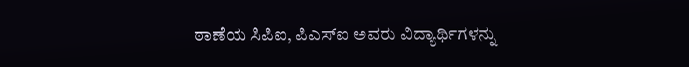ಠಾಣೆಯ ಸಿಪಿಐ, ಪಿಎಸ್ಐ ಅವರು ವಿದ್ಯಾರ್ಥಿಗಳನ್ನು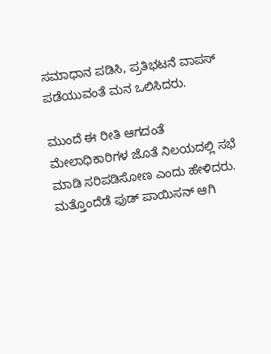ಸಮಾಧಾನ ಪಡಿಸಿ, ಪ್ರತಿಭಟನೆ ವಾಪಸ್ ಪಡೆಯುವಂತೆ ಮನ ಒಲಿಸಿದರು.

ಮುಂದೆ ಈ ರೀತಿ ಆಗದಂತೆ ಮೇಲಾಧಿಕಾರಿಗಳ ಜೊತೆ ನಿಲಯದಲ್ಲಿ ಸಭೆ ಮಾಡಿ ಸರಿಪಡಿಸೋಣ ಎಂದು ಹೇಳಿದರು. ಮತ್ತೊಂದೆಡೆ ಫುಡ್ ಪಾಯಿಸನ್ ಆಗಿ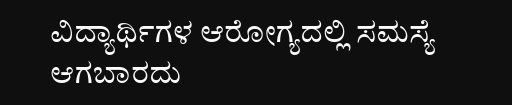ವಿದ್ಯಾರ್ಥಿಗಳ ಆರೋಗ್ಯದಲ್ಲಿ ಸಮಸ್ಯೆ ಆಗಬಾರದು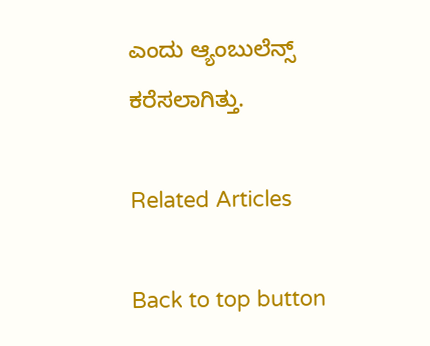ಎಂದು ಆ್ಯಂಬುಲೆನ್ಸ್ ಕರೆಸಲಾಗಿತ್ತು.

Related Articles

Back to top button